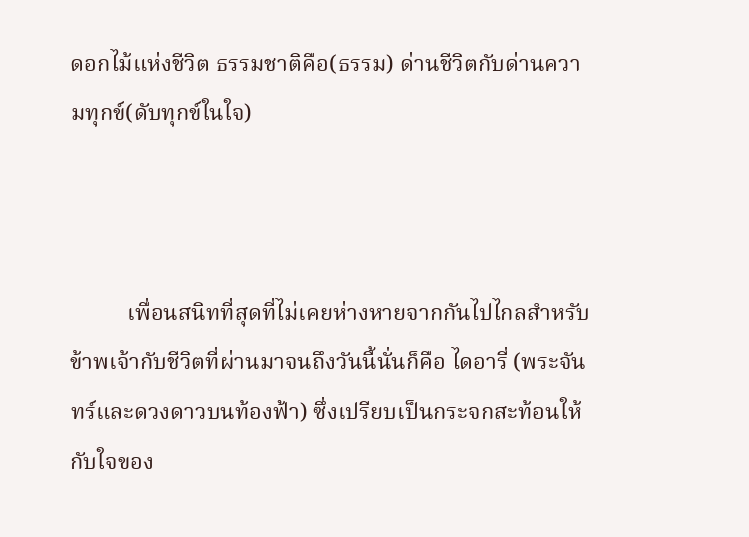ดอกไม้แห่งชีวิต ธรรมชาติคือ(ธรรม) ด่านชีวิตกับด่านความทุกข์(ดับทุกข์ในใจ)



          เพื่อนสนิทที่สุดที่ไม่เคยห่างหายจากกันไปไกลสำหรับข้าพเจ้ากับชีวิตที่ผ่านมาจนถึงวันนี้นั่นก็คือ ไดอารี่ (พระจันทร์และดวงดาวบนท้องฟ้า) ซึ่งเปรียบเป็นกระจกสะท้อนให้กับใจของ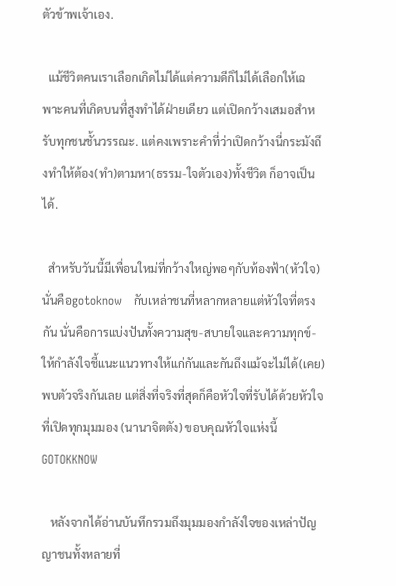ตัวข้าพเจ้าเอง.

  แม้ชีวิตคนเราเลือกเกิดไม่ได้แต่ความดีก็ไม่ได้เลือกให้เฉพาะคนที่เกิดบนที่สูงทำได้ฝ่ายเดียว แต่เปิดกว้างเสมอสำหรับทุกชนชั้นวรรณะ. แต่คงเพราะคำที่ว่าเปิดกว้างนี่กระมังถึงทำให้ต้อง(ทำ)ตามหา(ธรรม-ใจตัวเอง)ทั้งชีวิต ก็อาจเป็นได้.

  สำหรับวันนี้มีเพื่อนใหม่ที่กว้างใหญ่พอๆกับท้องฟ้า(หัวใจ)นั่นคือgotoknow   กับเหล่าชนที่หลากหลายแต่หัวใจที่ตรงกัน นั่นคือการแบ่งปันทั้งความสุข-สบายใจและความทุกข์-ให้กำลังใจชี้แนะแนวทางให้แก่กันและกันถึงแม้จะไม่ได้(เคย)พบตัวจริงกันเลย แต่สิ่งที่จริงที่สุดก็คือหัวใจที่รับได้ด้วยหัวใจที่เปิดทุกมุมมอง (นานาจิตตัง) ขอบคุณหัวใจแห่งนี้GOTOKKNOW

   หลังจากได้อ่านบันทึกรวมถึงมุมมองกำลังใจของเหล่าปัญญาชนทั้งหลายที่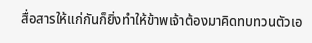สื่อสารให้แก่กันก็ยิ่งทำให้ข้าพเจ้าต้องมาคิดทบทวนตัวเอ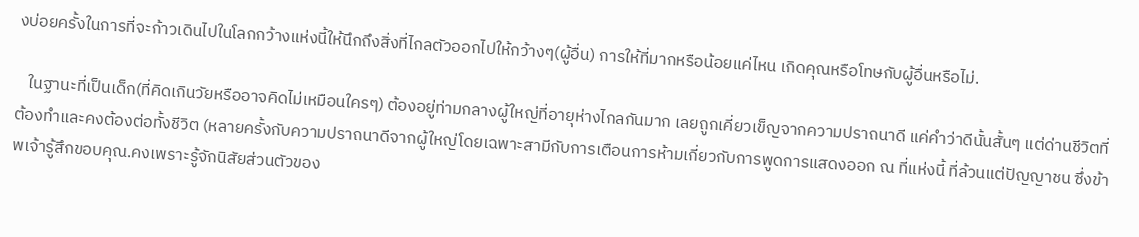งบ่อยครั้งในการที่จะก้าวเดินไปในโลกกว้างแห่งนี้ให้นึกถึงสิ่งที่ไกลตัวออกไปให้กว้างๆ(ผู้อื่น) การให้ที่มากหรือน้อยแค่ไหน เกิดคุณหรือโทษกับผู้อื่นหรือไม่.

   ในฐานะที่เป็นเด็ก(ที่คิดเกินวัยหรืออาจคิดไม่เหมือนใครๆ) ต้องอยู่ท่ามกลางผู้ใหญ่ที่อายุห่างไกลกันมาก เลยถูกเคี่ยวเข็ญจากความปราถนาดี แค่คำว่าดีนั้นสั้นๆ แต่ด่านชีวิตที่ต้องทำและคงต้องต่อทั้งชีวิต (หลายครั้งกับความปราถนาดีจากผู้ใหญ่โดยเฉพาะสามีกับการเตือนการห้ามเกี่ยวกับการพูดการแสดงออก ณ ที่แห่งนี้ ที่ล้วนแต่ปัญญาชน ซึ่งข้าพเจ้ารู้สึกขอบคุณ.คงเพราะรู้จักนิสัยส่วนตัวของ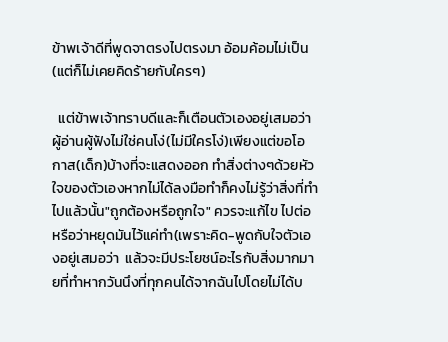ข้าพเจ้าดีที่พูดจาตรงไปตรงมา อ้อมค้อมไม่เป็น(แต่ก็ไม่เคยคิดร้ายกับใครๆ)

  แต่ข้าพเจ้าทราบดีและก็เตือนตัวเองอยู่เสมอว่าผู้อ่านผู้ฟังไม่ใช่คนโง่(ไม่มีใครโง่)เพียงแต่ขอโอกาส(เด็ก)บ้างที่จะแสดงออก ทำสิ่งต่างๆด้วยหัวใจของตัวเองหากไม่ได้ลงมือทำก็คงไม่รู้ว่าสิ่งที่ทำไปแล้วนั้น"ถูกต้องหรือถูกใจ" ควรจะแก้ไข ไปต่อหรือว่าหยุดมันไว้แค่ทำ(เพราะคิด-พูดกับใจตัวเองอยู่เสมอว่า  แล้วจะมีประโยชน์อะไรกับสิ่งมากมายที่ทำหากวันนึงที่ทุกคนได้จากฉันไปโดยไม่ได้บ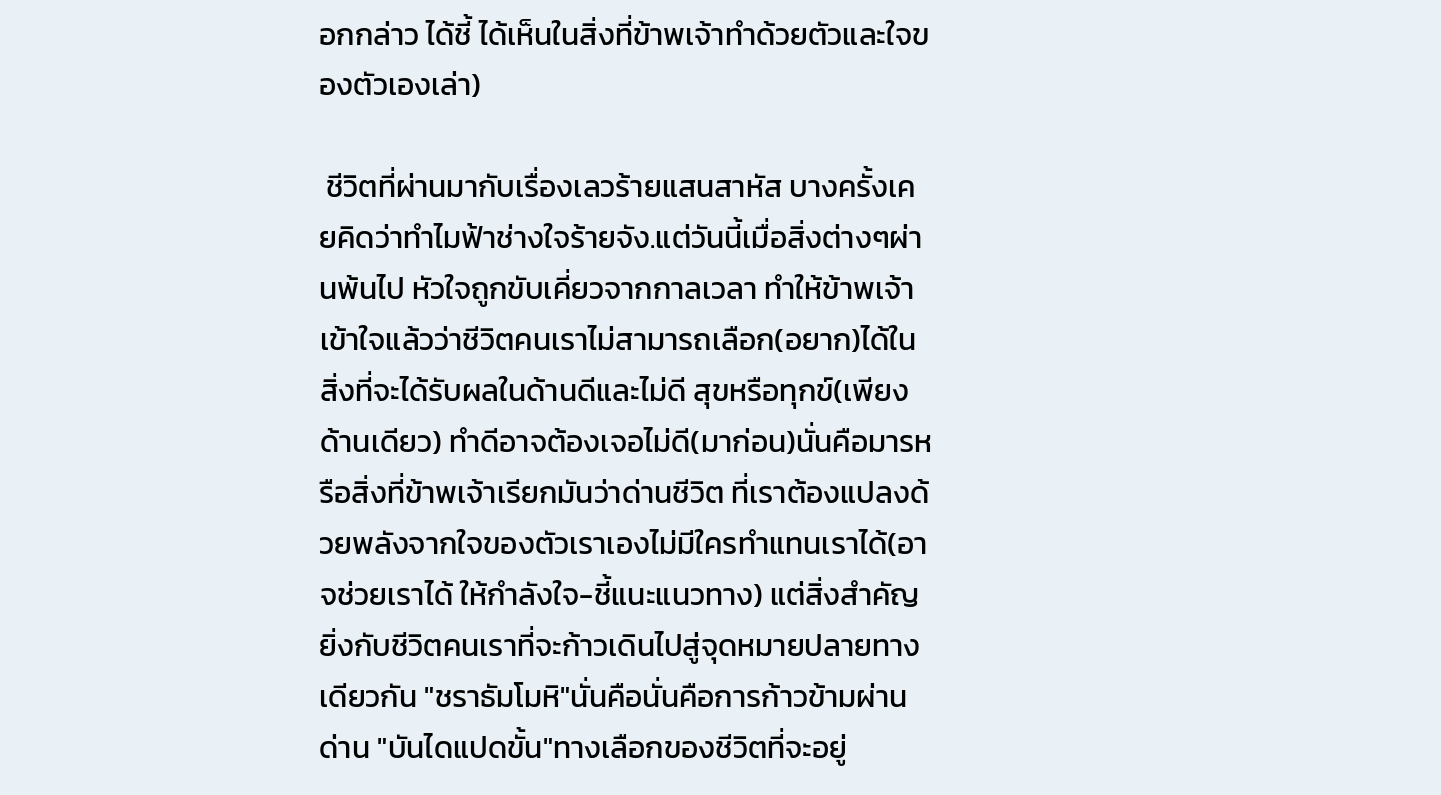อกกล่าว ได้ชี้ ได้เห็นในสิ่งที่ข้าพเจ้าทำด้วยตัวและใจของตัวเองเล่า)

 ชีวิตที่ผ่านมากับเรื่องเลวร้ายแสนสาหัส บางครั้งเคยคิดว่าทำไมฟ้าช่างใจร้ายจัง.แต่วันนี้เมื่อสิ่งต่างๆผ่านพ้นไป หัวใจถูกขับเคี่ยวจากกาลเวลา ทำให้ข้าพเจ้าเข้าใจแล้วว่าชีวิตคนเราไม่สามารถเลือก(อยาก)ได้ในสิ่งที่จะได้รับผลในด้านดีและไม่ดี สุขหรือทุกข์(เพียงด้านเดียว) ทำดีอาจต้องเจอไม่ดี(มาก่อน)นั่นคือมารหรือสิ่งที่ข้าพเจ้าเรียกมันว่าด่านชีวิต ที่เราต้องแปลงด้วยพลังจากใจของตัวเราเองไม่มีใครทำแทนเราได้(อาจช่วยเราได้ ให้กำลังใจ-ชี้แนะแนวทาง) แต่สิ่งสำคัญยิ่งกับชีวิตคนเราที่จะก้าวเดินไปสู่จุดหมายปลายทางเดียวกัน "ชราธัมโมหิ"นั่นคือนั่นคือการก้าวข้ามผ่านด่าน "บันไดแปดขั้น"ทางเลือกของชีวิตที่จะอยู่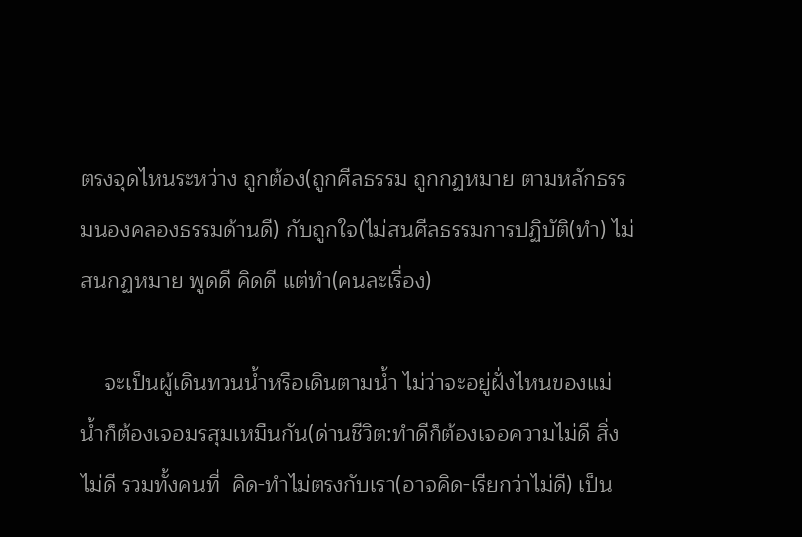ตรงจุดไหนระหว่าง ถูกต้อง(ถูกศีลธรรม ถูกกฏหมาย ตามหลักธรรมนองคลองธรรมด้านดี) กับถูกใจ(ไม่สนศีลธรรมการปฏิบัติ(ทำ) ไม่สนกฏหมาย พูดดี คิดดี แต่ทำ(คนละเรื่อง)

    จะเป็นผู้เดินทวนน้ำหรือเดินตามน้ำ ไม่ว่าจะอยู่ฝั่งไหนของแม่น้ำก็ต้องเจอมรสุมเหมืนกัน(ด่านชีวิต:ทำดีก็ต้องเจอความไม่ดี สิ่งไม่ดี รวมทั้งคนที่  คิด-ทำไม่ตรงกับเรา(อาจคิด-เรียกว่าไม่ดี) เป็น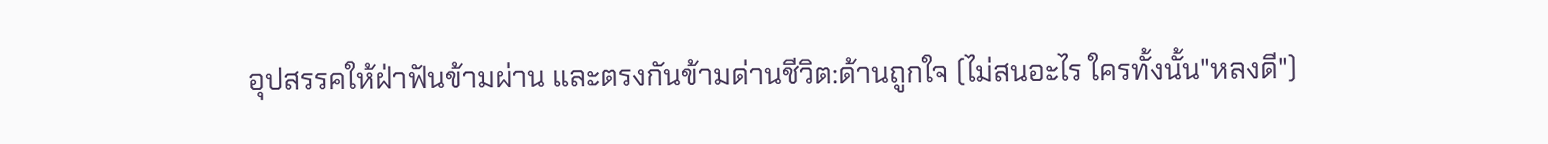อุปสรรคให้ฝ่าฟันข้ามผ่าน และตรงกันข้ามด่านชีวิต:ด้านถูกใจ (ไม่สนอะไร ใครทั้งนั้น"หลงดี")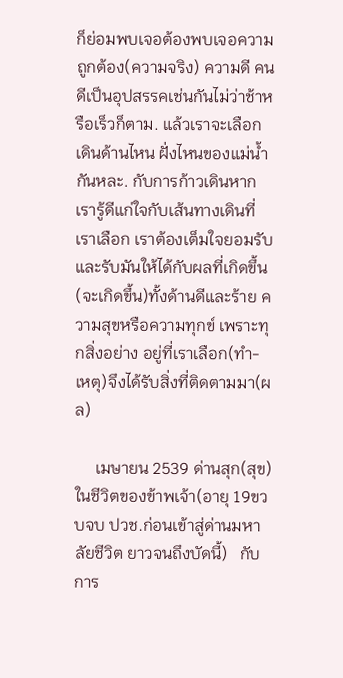ก็ย่อมพบเจอต้องพบเจอความถูกต้อง(ความจริง) ความดี คนดีเป็นอุปสรรคเช่นกันไม่ว่าช้าหรือเร็วก็ตาม. แล้วเราจะเลือกเดินด้านไหน ฝั่งไหนของแม่น้ำกันหละ. กับการก้าวเดินหากเรารู้ดีแก่ใจกับเส้นทางเดินที่เราเลือก เราต้องเต็มใจยอมรับและรับมันให้ได้กับผลที่เกิดขึ้น(จะเกิดขึ้น)ทั้งด้านดีและร้าย ความสุขหรือความทุกข์ เพราะทุกสิ่งอย่าง อยู่ที่เราเลือก(ทำ-เหตุ)จึงได้รับสิ่งที่ติดตามมา(ผล)

     เมษายน 2539 ด่านสุก(สุข)ในชีวิตของข้าพเจ้า(อายุ 19ขวบจบ ปวช.ก่อนเข้าสู่ด่านมหาลัยชีวิต ยาวจนถึงบัดนี้)   กับการ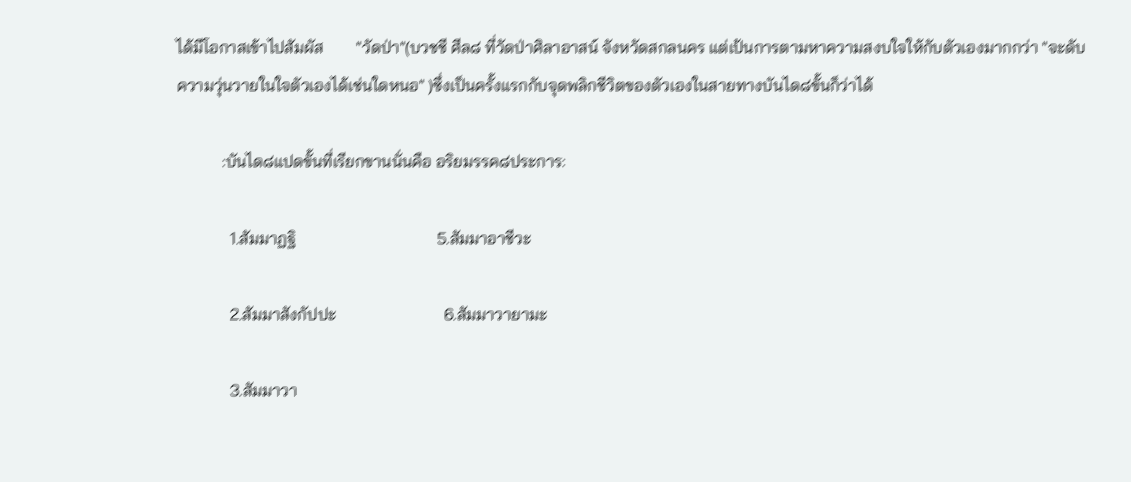ได้มีโอกาสเข้าไปสัมผัส        "วัดป่า"(บวชชี ศีล๘ ที่วัดป่าศิลาอาสน์ จังหวัดสกลนคร แต่เป้นการตามหาความสงบใจให้กับตัวเองมากกว่า "จะดับความวุ่นวายในใจตัวเองได้เช่นใดหนอ" )ซึ่งเป็นครั้งแรกกับจุดพลิกชีวิตของตัวเองในสายทางบันได๘ขั้นก็ว่าได้

           :บันได๘แปดขั้นที่เรียกขานนั่นคือ อริยมรรค๘ประการ:

             1.สัมมาฏฐิ                                  5.สัมมาอาชีวะ

             2.สัมมาสังกัปปะ                          6.สัมมาวายามะ

             3.สัมมาวา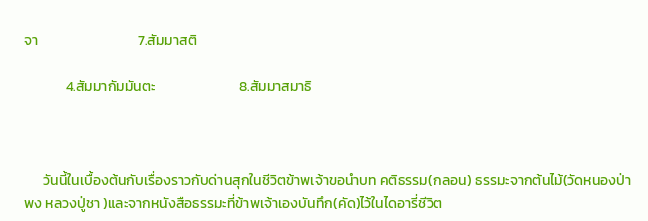จา                               7.สัมมาสติ

             4.สัมมากัมมันตะ                          8.สัมมาสมาธิ



      วันนี้ในเบื้องต้นกับเรื่องราวกับด่านสุกในชีวิตข้าพเจ้าขอนำบท คติธรรม(กลอน) ธรรมะจากต้นไม้(วัดหนองป่าพง หลวงปู่ชา )และจากหนังสือธรรมะที่ข้าพเจ้าเองบันทึก(คัด)ไว้ในไดอารี่ชีวิต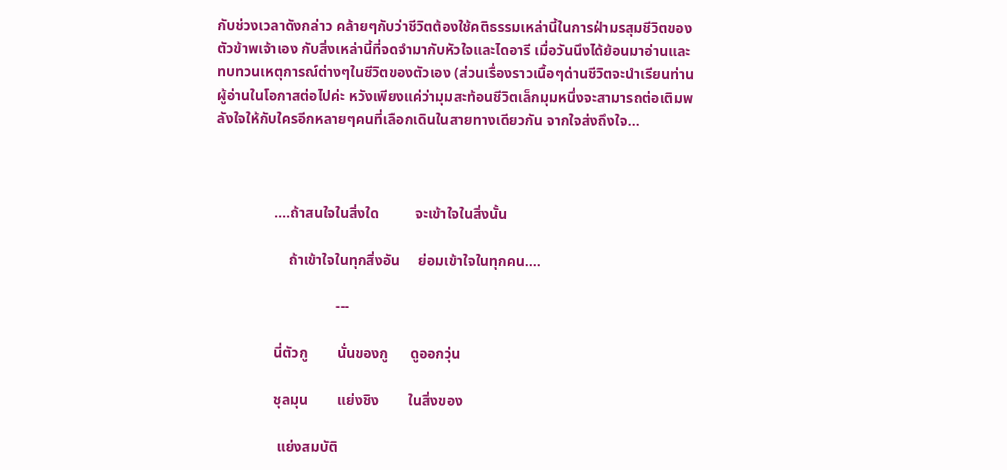กับช่วงเวลาดังกล่าว คล้ายๆกับว่าชีวิตต้องใช้คติธรรมเหล่านี้ในการฝ่ามรสุมชีวิตของตัวข้าพเจ้าเอง กับสิ่งเหล่านี้ที่จดจำมากับหัวใจและไดอารี เมื่อวันนึงได้ย้อนมาอ่านและทบทวนเหตุการณ์ต่างๆในชีวิตของตัวเอง (ส่วนเรื่องราวเนื้อๆด่านชีวิตจะนำเรียนท่านผู้อ่านในโอกาสต่อไปค่ะ หวังเพียงแค่ว่ามุมสะท้อนชีวิตเล็กมุมหนึ่งจะสามารถต่อเติมพลังใจให้กับใครอีกหลายๆคนที่เลือกเดินในสายทางเดียวกัน จากใจส่งถึงใจ...



                ....ถ้าสนใจในสิ่งใด          จะเข้าใจในสิ่งนั้น

                    ถ้าเข้าใจในทุกสิ่งอัน     ย่อมเข้าใจในทุกคน....

                                 ---

                นี่ตัวกู        นั่นของกู      ดูออกวุ่น

                ชุลมุน        แย่งชิง        ในสิ่งของ

                 แย่งสมบัติ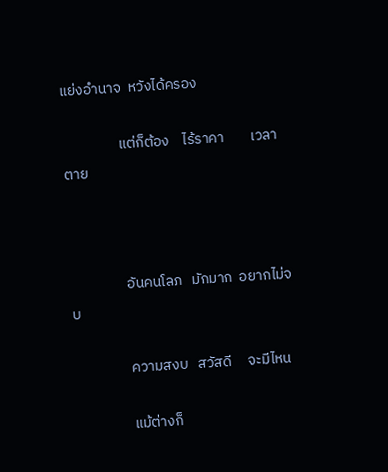แย่งอำนาจ  หวังได้ครอง

                 แต่ก็ต้อง    ไร้ราคา        เวลาตาย



                 อันคนโลภ   มักมาก  อยากไม่จบ

                 ความสงบ   สวัสดี     จะมีไหน

                 แม้ต่างก็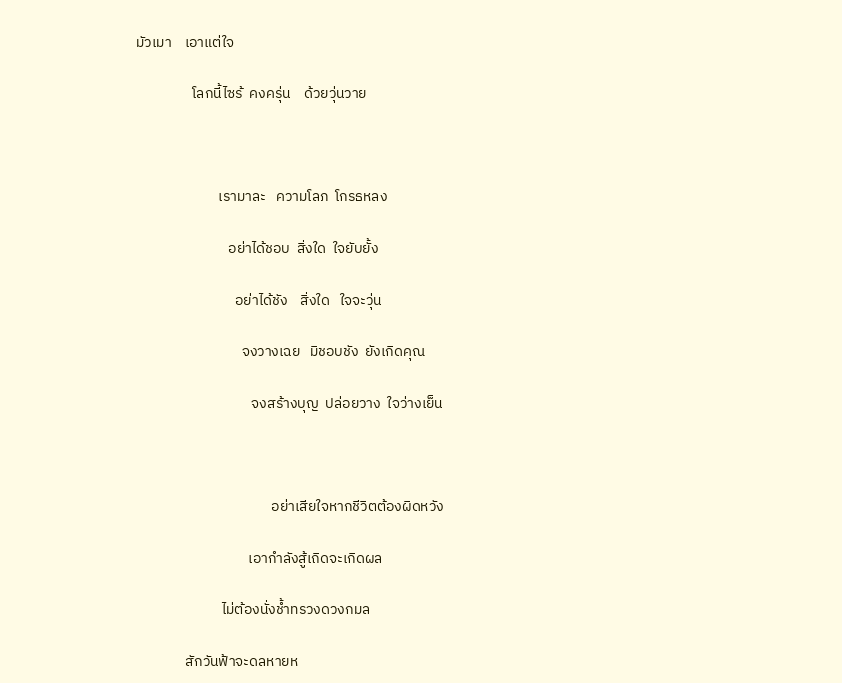มัวเมา    เอาแต่ใจ

                 โลกนี้ไซร้  คงครุ่น    ด้วยวุ่นวาย



                         เรามาละ   ความโลภ  โกรธหลง

                            อย่าได้ชอบ  สิ่งใด  ใจยับยั้ง

                              อย่าได้ชัง    สิ่งใด   ใจจะวุ่น

                                จงวางเฉย   มิชอบชัง  ยังเกิดคุณ

                                   จงสร้างบุญ  ปล่อยวาง  ใจว่างเย็น



                                         อย่าเสียใจหากชีวิตต้องผิดหวัง

                                  เอากำลังสู้เถิดจะเกิดผล

                          ไม่ต้องนั่งช้ำทรวงดวงกมล

               สักวันฟ้าจะดลหายห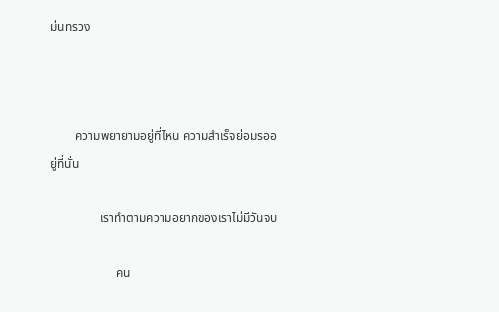ม่นทรวง



        ความพยายามอยู่ที่ไหน ความสำเร็จย่อมรออยู่ที่นั่น

                เราทำตามความอยากของเราไม่มีวันจบ

                     คน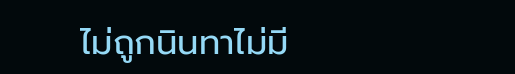ไม่ถูกนินทาไม่มี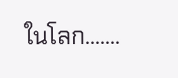ในโลก.......